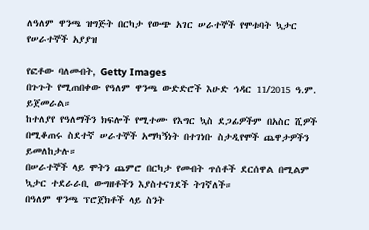ለዓለም ዋንጫ ዝግጅት በርካታ የውጭ አገር ሠራተኞች የሞቱባት ኳታር የሠራተኞች አያያዝ

የፎቶው ባለመብት, Getty Images
በጉጉት የሚጠበቀው የዓለም ዋንጫ ውድድሮች እሁድ ኅዳር 11/2015 ዓ.ም. ይጀመራል።
ከተለያየ የዓለማችን ክፍሎች የሚተሙ የእግር ኳስ ደጋፊዎችም በአስር ሺዎች በሚቆጠሩ ስደተኛ ሠራተኞች አማካኝነት በተገነቡ ስታዲየሞች ጨዋታዎችን ይመለከታሉ።
በሠራተኞች ላይ ሞትን ጨምሮ በርካታ የመብት ጥሰቶች ደርሰዋል በሚልም ኳታር ተደራራቢ ውግዘቶችን እያስተናገደች ትገኛለች።
በዓለም ዋንጫ ፕሮጀክቶች ላይ ስንት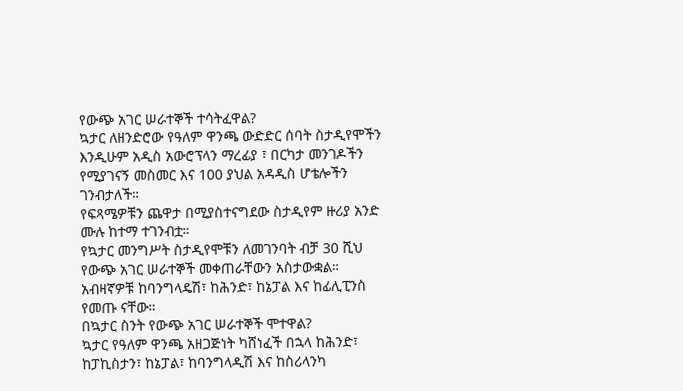የውጭ አገር ሠራተኞች ተሳትፈዋል?
ኳታር ለዘንድሮው የዓለም ዋንጫ ውድድር ሰባት ስታዲየሞችን እንዲሁም አዲስ አውሮፕላን ማረፊያ ፣ በርካታ መንገዶችን የሚያገናኝ መስመር እና 100 ያህል አዳዲስ ሆቴሎችን ገንብታለች።
የፍጻሜዎቹን ጨዋታ በሚያስተናግደው ስታዲየም ዙሪያ አንድ ሙሉ ከተማ ተገንብቷ።
የኳታር መንግሥት ስታዲየሞቹን ለመገንባት ብቻ 30 ሺህ የውጭ አገር ሠራተኞች መቀጠራቸውን አስታውቋል።
አብዛኛዎቹ ከባንግላዴሽ፣ ከሕንድ፣ ከኔፓል እና ከፊሊፒንስ የመጡ ናቸው።
በኳታር ስንት የውጭ አገር ሠራተኞች ሞተዋል?
ኳታር የዓለም ዋንጫ አዘጋጅነት ካሸነፈች በኋላ ከሕንድ፣ ከፓኪስታን፣ ከኔፓል፣ ከባንግላዲሽ እና ከስሪላንካ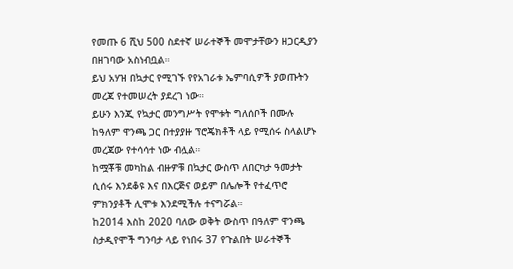የመጡ 6 ሺህ 500 ስደተኛ ሠራተኞች መሞታቸውን ዘጋርዲያን በዘገባው አስነብቧል።
ይህ አሃዝ በኳታር የሚገኙ የየአገራቱ ኤምባሲዎች ያወጡትን መረጃ የተመሠረት ያደረገ ነው።
ይሁን እንጂ የኳታር መንግሥት የሞቱት ግለሰቦች በሙሉ ከዓለም ዋንጫ ጋር በተያያዙ ፕሮጄክቶች ላይ የሚሰሩ ስላልሆኑ መረጃው የተሳሳተ ነው ብሏል።
ከሟቾቹ መካከል ብዙዎቹ በኳታር ውስጥ ለበርካታ ዓመታት ሲሰሩ እንደቆዩ እና በእርጅና ወይም በሌሎች የተፈጥሮ ምክንያቶች ሊሞቱ እንደሚችሉ ተናግሯል።
ከ2014 እስከ 2020 ባለው ወቅት ውስጥ በዓለም ዋንጫ ስታዲየሞች ግንባታ ላይ የነበሩ 37 የጉልበት ሠራተኞች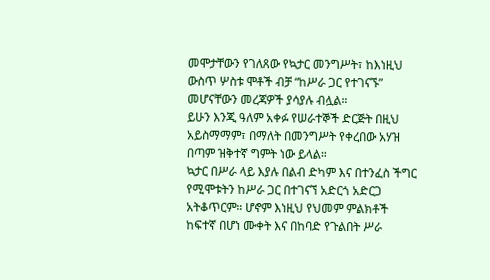መሞታቸውን የገለጸው የኳታር መንግሥት፣ ከእነዚህ ውስጥ ሦስቱ ሞቶች ብቻ “ከሥራ ጋር የተገናኙ” መሆናቸውን መረጃዎች ያሳያሉ ብሏል።
ይሁን እንጂ ዓለም አቀፉ የሠራተኞች ድርጅት በዚህ አይስማማም፣ በማለት በመንግሥት የቀረበው አሃዝ በጣም ዝቅተኛ ግምት ነው ይላል።
ኳታር በሥራ ላይ እያሉ በልብ ድካም እና በተንፈስ ችግር የሚሞቱትን ከሥራ ጋር በተገናኘ አድርጎ አድርጋ አትቆጥርም። ሆኖም እነዚህ የህመም ምልክቶች ከፍተኛ በሆነ ሙቀት እና በከባድ የጉልበት ሥራ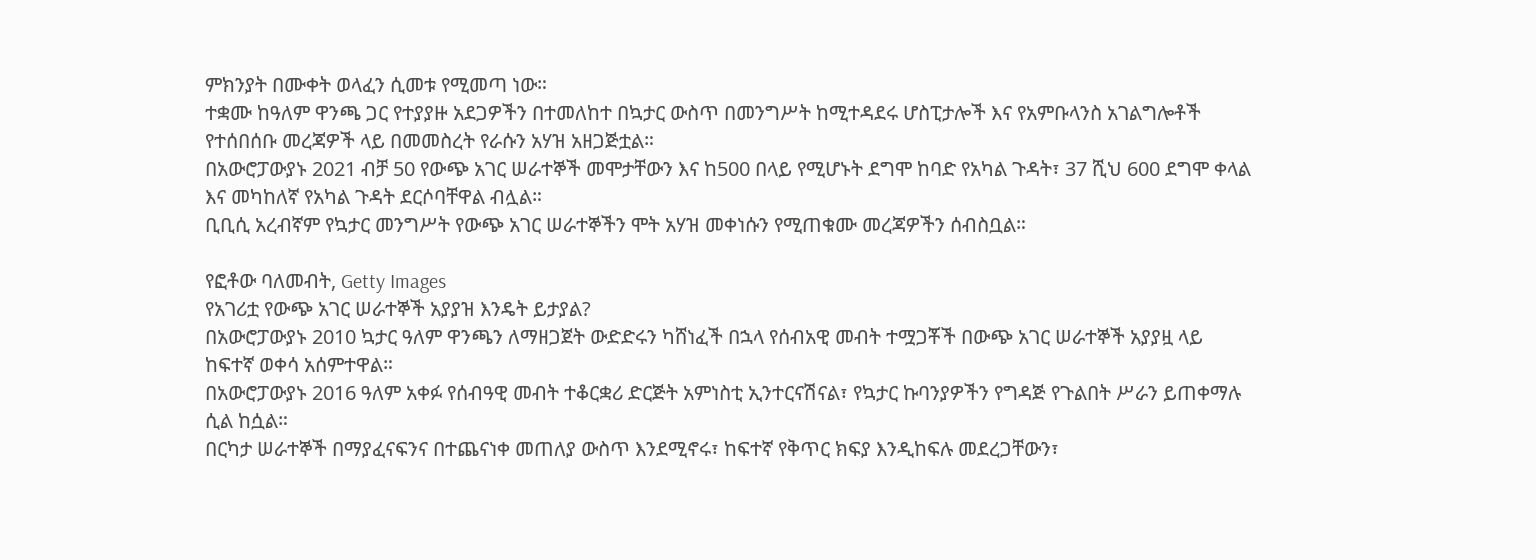ምክንያት በሙቀት ወላፈን ሲመቱ የሚመጣ ነው።
ተቋሙ ከዓለም ዋንጫ ጋር የተያያዙ አደጋዎችን በተመለከተ በኳታር ውስጥ በመንግሥት ከሚተዳደሩ ሆስፒታሎች እና የአምቡላንስ አገልግሎቶች የተሰበሰቡ መረጃዎች ላይ በመመስረት የራሱን አሃዝ አዘጋጅቷል።
በአውሮፓውያኑ 2021 ብቻ 50 የውጭ አገር ሠራተኞች መሞታቸውን እና ከ500 በላይ የሚሆኑት ደግሞ ከባድ የአካል ጉዳት፣ 37 ሺህ 600 ደግሞ ቀላል እና መካከለኛ የአካል ጉዳት ደርሶባቸዋል ብሏል።
ቢቢሲ አረብኛም የኳታር መንግሥት የውጭ አገር ሠራተኞችን ሞት አሃዝ መቀነሱን የሚጠቁሙ መረጃዎችን ሰብስቧል።

የፎቶው ባለመብት, Getty Images
የአገሪቷ የውጭ አገር ሠራተኞች አያያዝ እንዴት ይታያል?
በአውሮፓውያኑ 2010 ኳታር ዓለም ዋንጫን ለማዘጋጀት ውድድሩን ካሸነፈች በኋላ የሰብአዊ መብት ተሟጋቾች በውጭ አገር ሠራተኞች አያያዟ ላይ ከፍተኛ ወቀሳ አሰምተዋል።
በአውሮፓውያኑ 2016 ዓለም አቀፉ የሰብዓዊ መብት ተቆርቋሪ ድርጅት አምነስቲ ኢንተርናሽናል፣ የኳታር ኩባንያዎችን የግዳጅ የጉልበት ሥራን ይጠቀማሉ ሲል ከሷል።
በርካታ ሠራተኞች በማያፈናፍንና በተጨናነቀ መጠለያ ውስጥ እንደሚኖሩ፣ ከፍተኛ የቅጥር ክፍያ እንዲከፍሉ መደረጋቸውን፣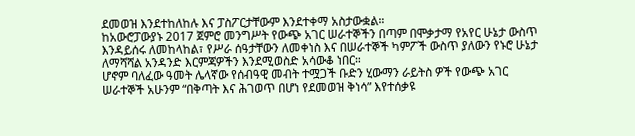ደመወዝ እንደተከለከሉ እና ፓስፖርታቸውም እንደተቀማ አስታውቋል።
ከአውሮፓውያኑ 2017 ጀምሮ መንግሥት የውጭ አገር ሠራተኞችን በጣም በሞቃታማ የአየር ሁኔታ ውስጥ እንዳይሰሩ ለመከላከል፣ የሥራ ሰዓታቸውን ለመቀነስ እና በሠራተኞች ካምፖች ውስጥ ያለውን የኑሮ ሁኔታ ለማሻሻል አንዳንድ እርምጃዎችን እንደሚወስድ አሳውቆ ነበር።
ሆኖም ባለፈው ዓመት ሌላኛው የሰብዓዊ መብት ተሟጋች ቡድን ሂውማን ራይትስ ዎች የውጭ አገር ሠራተኞች አሁንም “በቅጣት እና ሕገወጥ በሆነ የደመወዝ ቅነሳ” እየተሰቃዩ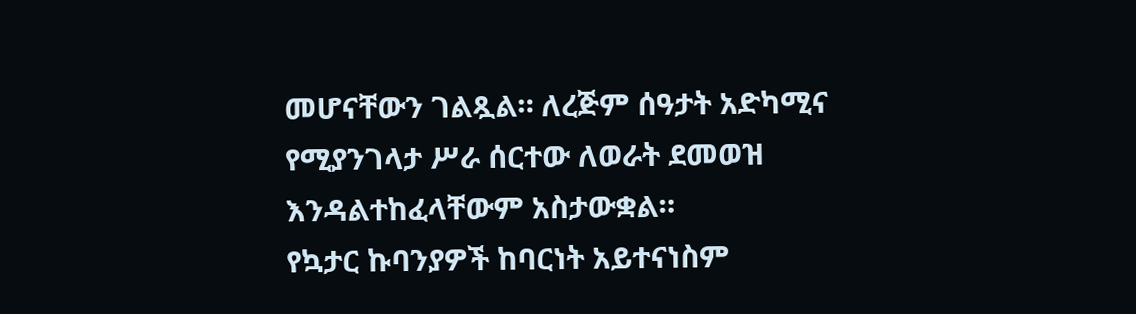መሆናቸውን ገልጿል። ለረጅም ሰዓታት አድካሚና የሚያንገላታ ሥራ ሰርተው ለወራት ደመወዝ እንዳልተከፈላቸውም አስታውቋል።
የኳታር ኩባንያዎች ከባርነት አይተናነስም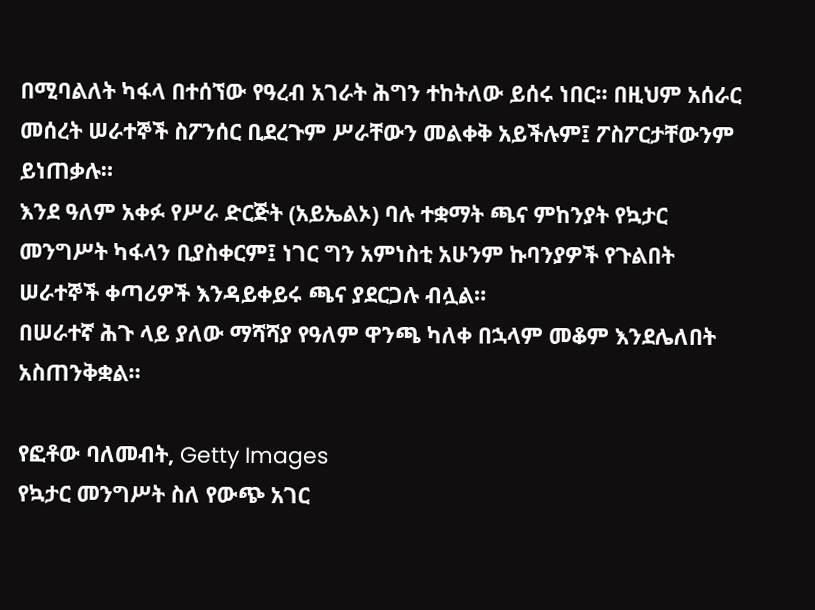በሚባልለት ካፋላ በተሰኘው የዓረብ አገራት ሕግን ተከትለው ይሰሩ ነበር። በዚህም አሰራር መሰረት ሠራተኞች ስፖንሰር ቢደረጉም ሥራቸውን መልቀቅ አይችሉም፤ ፖስፖርታቸውንም ይነጠቃሉ።
እንደ ዓለም አቀፉ የሥራ ድርጅት (አይኤልኦ) ባሉ ተቋማት ጫና ምከንያት የኳታር መንግሥት ካፋላን ቢያስቀርም፤ ነገር ግን አምነስቲ አሁንም ኩባንያዎች የጉልበት ሠራተኞች ቀጣሪዎች እንዳይቀይሩ ጫና ያደርጋሉ ብሏል።
በሠራተኛ ሕጉ ላይ ያለው ማሻሻያ የዓለም ዋንጫ ካለቀ በኋላም መቆም እንደሌለበት አስጠንቅቋል።

የፎቶው ባለመብት, Getty Images
የኳታር መንግሥት ስለ የውጭ አገር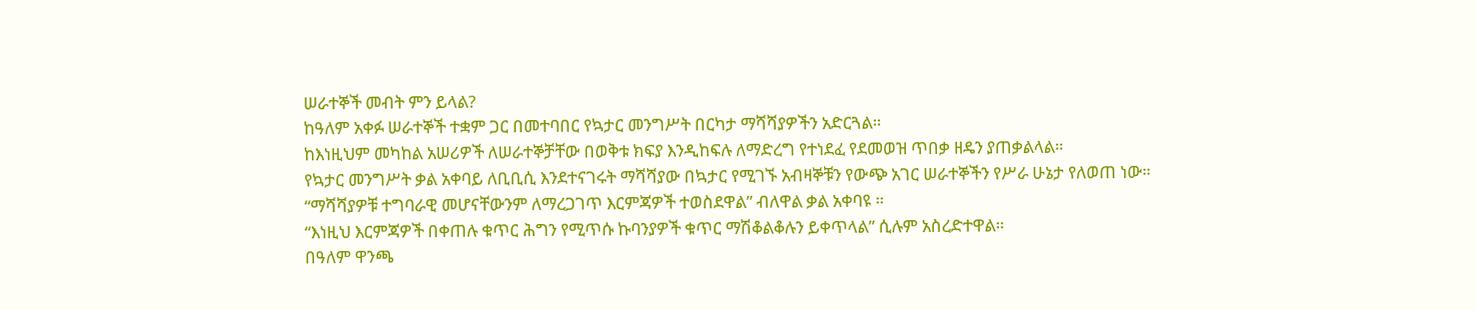ሠራተኞች መብት ምን ይላል?
ከዓለም አቀፉ ሠራተኞች ተቋም ጋር በመተባበር የኳታር መንግሥት በርካታ ማሻሻያዎችን አድርጓል።
ከእነዚህም መካከል አሠሪዎች ለሠራተኞቻቸው በወቅቱ ክፍያ እንዲከፍሉ ለማድረግ የተነደፈ የደመወዝ ጥበቃ ዘዴን ያጠቃልላል።
የኳታር መንግሥት ቃል አቀባይ ለቢቢሲ እንደተናገሩት ማሻሻያው በኳታር የሚገኙ አብዛኞቹን የውጭ አገር ሠራተኞችን የሥራ ሁኔታ የለወጠ ነው።
“ማሻሻያዎቹ ተግባራዊ መሆናቸውንም ለማረጋገጥ እርምጃዎች ተወስደዋል” ብለዋል ቃል አቀባዩ ።
“እነዚህ እርምጃዎች በቀጠሉ ቁጥር ሕግን የሚጥሱ ኩባንያዎች ቁጥር ማሽቆልቆሉን ይቀጥላል” ሲሉም አስረድተዋል።
በዓለም ዋንጫ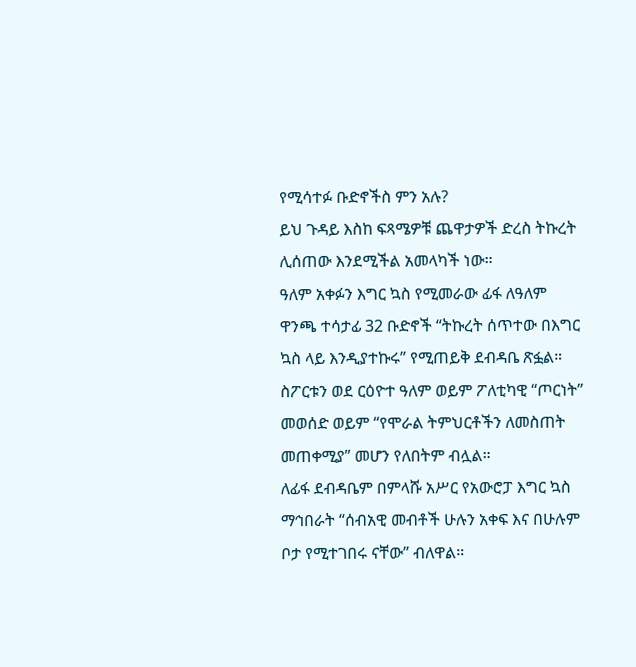የሚሳተፉ ቡድኖችስ ምን አሉ?
ይህ ጉዳይ እስከ ፍጻሜዎቹ ጨዋታዎች ድረስ ትኩረት ሊሰጠው እንደሚችል አመላካች ነው።
ዓለም አቀፉን እግር ኳስ የሚመራው ፊፋ ለዓለም ዋንጫ ተሳታፊ 32 ቡድኖች “ትኩረት ሰጥተው በእግር ኳስ ላይ እንዲያተኩሩ” የሚጠይቅ ደብዳቤ ጽፏል።
ስፖርቱን ወደ ርዕዮተ ዓለም ወይም ፖለቲካዊ “ጦርነት” መወሰድ ወይም “የሞራል ትምህርቶችን ለመስጠት መጠቀሚያ” መሆን የለበትም ብሏል።
ለፊፋ ደብዳቤም በምላሹ አሥር የአውሮፓ እግር ኳስ ማኅበራት “ሰብአዊ መብቶች ሁሉን አቀፍ እና በሁሉም ቦታ የሚተገበሩ ናቸው” ብለዋል።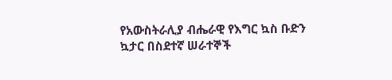የአውስትራሊያ ብሔራዊ የእግር ኳስ ቡድን ኳታር በስደተኛ ሠራተኞች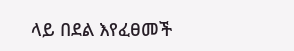ላይ በደል እየፈፀመች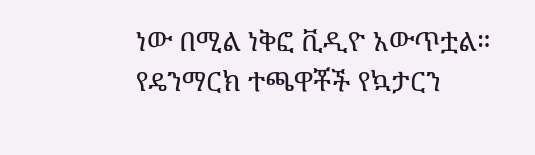ነው በሚል ነቅፎ ቪዲዮ አውጥቷል።
የዴንማርክ ተጫዋቾች የኳታርን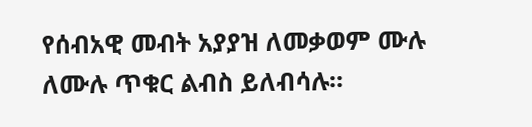የሰብአዊ መብት አያያዝ ለመቃወም ሙሉ ለሙሉ ጥቁር ልብስ ይለብሳሉ።